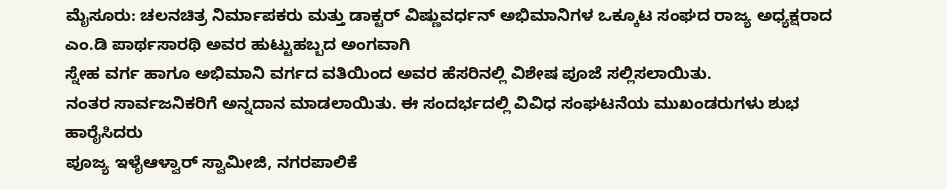ಮೈಸೂರು: ಚಲನಚಿತ್ರ ನಿರ್ಮಾಪಕರು ಮತ್ತು ಡಾಕ್ಟರ್ ವಿಷ್ಣುವರ್ಧನ್ ಅಭಿಮಾನಿಗಳ ಒಕ್ಕೂಟ ಸಂಘದ ರಾಜ್ಯ ಅಧ್ಯಕ್ಷರಾದ ಎಂ.ಡಿ ಪಾರ್ಥಸಾರಥಿ ಅವರ ಹುಟ್ಟುಹಬ್ಬದ ಅಂಗವಾಗಿ
ಸ್ನೇಹ ವರ್ಗ ಹಾಗೂ ಅಭಿಮಾನಿ ವರ್ಗದ ವತಿಯಿಂದ ಅವರ ಹೆಸರಿನಲ್ಲಿ ವಿಶೇಷ ಪೂಜೆ ಸಲ್ಲಿಸಲಾಯಿತು.
ನಂತರ ಸಾರ್ವಜನಿಕರಿಗೆ ಅನ್ನದಾನ ಮಾಡಲಾಯಿತು. ಈ ಸಂದರ್ಭದಲ್ಲಿ ವಿವಿಧ ಸಂಘಟನೆಯ ಮುಖಂಡರುಗಳು ಶುಭ ಹಾರೈಸಿದರು
ಪೂಜ್ಯ ಇಳೈಆಳ್ವಾರ್ ಸ್ವಾಮೀಜಿ, ನಗರಪಾಲಿಕೆ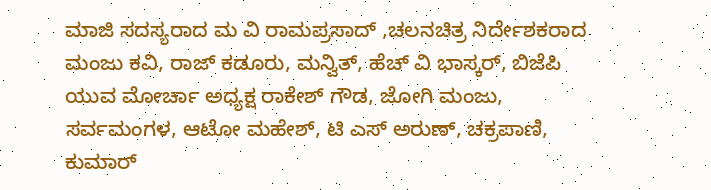ಮಾಜಿ ಸದಸ್ಯರಾದ ಮ ವಿ ರಾಮಪ್ರಸಾದ್ ,ಚಲನಚಿತ್ರ ನಿರ್ದೇಶಕರಾದ ಮಂಜು ಕವಿ, ರಾಜ್ ಕಡೂರು, ಮನ್ವಿತ್, ಹೆಚ್ ವಿ ಭಾಸ್ಕರ್, ಬಿಜೆಪಿ ಯುವ ಮೋರ್ಚಾ ಅಧ್ಯಕ್ಷ ರಾಕೇಶ್ ಗೌಡ, ಜೋಗಿ ಮಂಜು, ಸರ್ವಮಂಗಳ, ಆಟೋ ಮಹೇಶ್, ಟಿ ಎಸ್ ಅರುಣ್, ಚಕ್ರಪಾಣಿ, ಕುಮಾರ್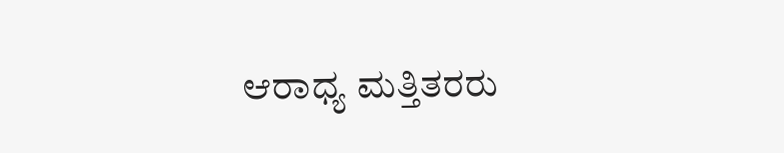ಆರಾಧ್ಯ ಮತ್ತಿತರರು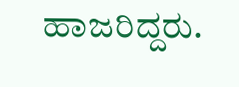ಹಾಜರಿದ್ದರು.